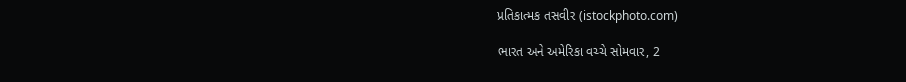પ્રતિકાત્મક તસવીર (istockphoto.com)

ભારત અને અમેરિકા વચ્ચે સોમવાર, 2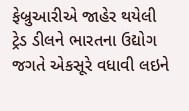ફેબ્રુઆરીએ જાહેર થયેલી ટ્રેડ ડીલને ભારતના ઉદ્યોગ જગતે એકસૂરે વધાવી લઇને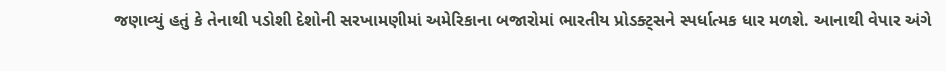જણાવ્યું હતું કે તેનાથી પડોશી દેશોની સરખામણીમાં અમેરિકાના બજારોમાં ભારતીય પ્રોડક્ટ્સને સ્પર્ધાત્મક ધાર મળશે. આનાથી વેપાર અંગે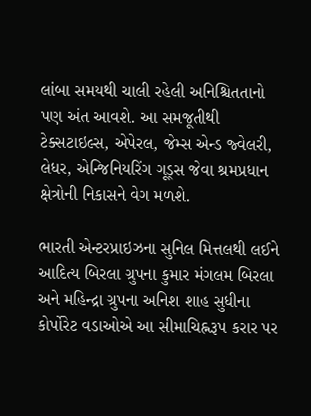લાંબા સમયથી ચાલી રહેલી અનિશ્ચિતતાનો પણ અંત આવશે. આ સમજૂતીથી ટેક્સટાઇલ્સ, એપેરલ, જેમ્સ એન્ડ જ્વેલરી, લેધર, એન્જિનિયરિંગ ગૂડ્સ જેવા શ્રમપ્રધાન ક્ષેત્રોની નિકાસને વેગ મળશે.

ભારતી એન્ટરપ્રાઇઝના સુનિલ મિત્તલથી લઈને આદિત્ય બિરલા ગ્રુપના કુમાર મંગલમ બિરલા અને મહિન્દ્રા ગ્રુપના અનિશ શાહ સુધીના કોર્પોરેટ વડાઓએ આ સીમાચિહ્નરૂપ કરાર પર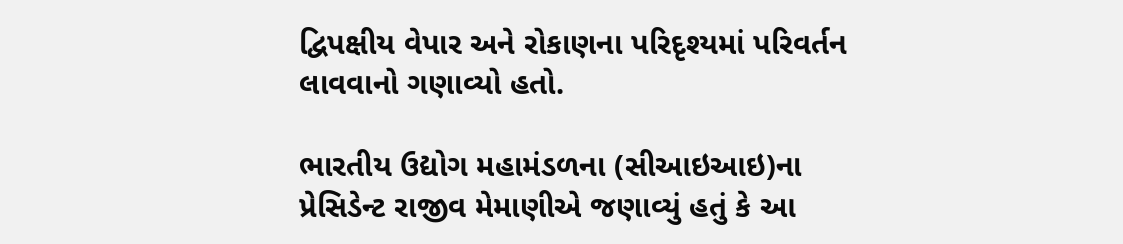દ્વિપક્ષીય વેપાર અને રોકાણના પરિદૃશ્યમાં પરિવર્તન લાવવાનો ગણાવ્યો હતો.

ભારતીય ઉદ્યોગ મહામંડળના (સીઆઇઆઇ)ના પ્રેસિડેન્ટ રાજીવ મેમાણીએ જણાવ્યું હતું કે આ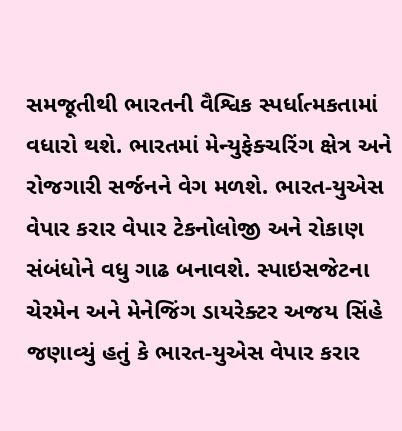સમજૂતીથી ભારતની વૈશ્વિક સ્પર્ધાત્મકતામાં વધારો થશે. ભારતમાં મેન્યુફેક્ચરિંગ ક્ષેત્ર અને રોજગારી સર્જનને વેગ મળશે. ભારત-યુએસ વેપાર કરાર વેપાર ટેકનોલોજી અને રોકાણ સંબંધોને વધુ ગાઢ બનાવશે. સ્પાઇસજેટના ચેરમેન અને મેનેજિંગ ડાયરેક્ટર અજય સિંહે જણાવ્યું હતું કે ભારત-યુએસ વેપાર કરાર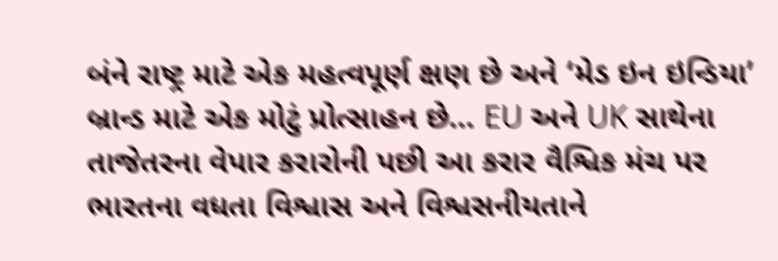બંને રાષ્ટ્ર માટે એક મહત્વપૂર્ણ ક્ષણ છે અને ‘મેડ ઇન ઇન્ડિયા’ બ્રાન્ડ માટે એક મોટું પ્રોત્સાહન છે… EU અને UK સાથેના તાજેતરના વેપાર કરારોની પછી આ કરાર વૈશ્વિક મંચ પર ભારતના વધતા વિશ્વાસ અને વિશ્વસનીયતાને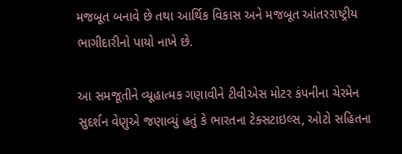મજબૂત બનાવે છે તથા આર્થિક વિકાસ અને મજબૂત આંતરરાષ્ટ્રીય ભાગીદારીનો પાયો નાખે છે.

આ સમજૂતીને વ્યૂહાત્મક ગણાવીને ટીવીએસ મોટર કંપનીના ચેરમેન સુદર્શન વેણુએ જણાવ્યું હતું કે ભારતના ટેક્સટાઇલ્સ, ઓટો સહિતના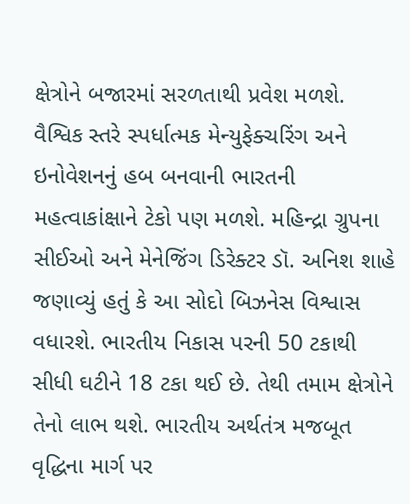ક્ષેત્રોને બજારમાં સરળતાથી પ્રવેશ મળશે. વૈશ્વિક સ્તરે સ્પર્ધાત્મક મેન્યુફેક્ચરિંગ અને ઇનોવેશનનું હબ બનવાની ભારતની મહત્વાકાંક્ષાને ટેકો પણ મળશે. મહિન્દ્રા ગ્રુપના સીઈઓ અને મેનેજિંગ ડિરેક્ટર ડૉ. અનિશ શાહે જણાવ્યું હતું કે આ સોદો બિઝનેસ વિશ્વાસ વધારશે. ભારતીય નિકાસ પરની 50 ટકાથી સીધી ઘટીને 18 ટકા થઈ છે. તેથી તમામ ક્ષેત્રોને તેનો લાભ થશે. ભારતીય અર્થતંત્ર મજબૂત વૃદ્ધિના માર્ગ પર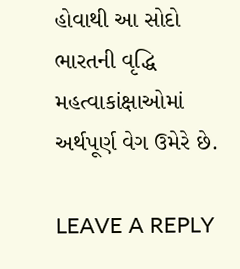હોવાથી આ સોદો ભારતની વૃદ્ધિ મહત્વાકાંક્ષાઓમાં અર્થપૂર્ણ વેગ ઉમેરે છે.

LEAVE A REPLY